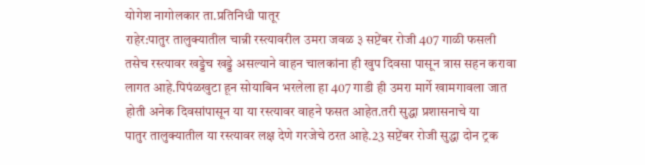योगेश नागोलकार ता.प्रतिनिधी पातूर
राहेर:पातुर तालुक्यातील चान्नी रस्त्यावरील उमरा जवळ ३ सप्टेंबर रोजी 407 गाळी फसली तसेच रस्त्यावर खड्डेच खड्डे असल्याने वाहन चालकांना ही खुप दिवसा पासून त्रास सहन करावा लागत आहे.पिपंळखुटा हून सोयाबिन भरलेला हा 407 गाडी ही उमरा मार्गे खामगावला जात होती अनेक दिवसांपासून या या रस्त्यावर वाहने फसत आहेत.तरी सुद्धा प्रशासनाचे या
पातुर तालुक्यातील या रस्त्यावर लक्ष देणे गरजेचे ठरत आहे.23 सप्टेंबर रोजी सुद्धा दोन ट्रक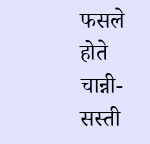फसले होते चान्नी-सस्ती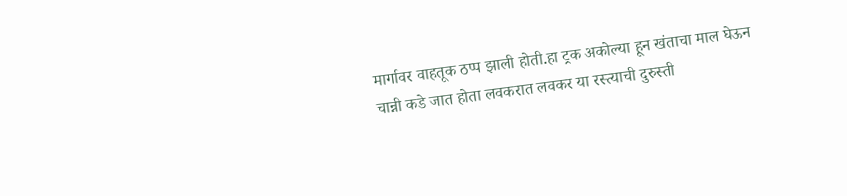मार्गावर वाहतूक ठप्प झाली होती.हा ट्रक अकोल्या हून खंताचा माल घेऊन चान्नी कडे जात होता लवकरात लवकर या रस्त्याची दुरुस्ती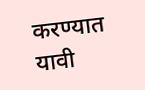करण्यात यावी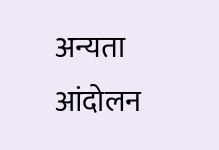अन्यता आंदोलन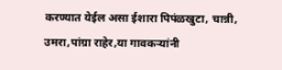करण्यात येईल असा ईशारा पिपंळखुटा, चान्नी, उमरा,पांग्रा राहेर,या गावकऱ्यांनी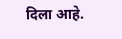दिला आहे.